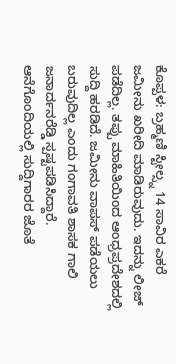ಕೊಪ್ಪಳ: ಬ್ರಹ್ಮಣಿ ಸ್ಟೀಲ್ಸ್ನ 14 ಸಾವಿರ ಎಕರೆ ಜಮೀನು ಖರೀದಿ ಮಾಡಿರುವುದು. ಇದನ್ನು ಲೀಜ್ ಪಡೆದಿಲ್ಲ. ತಪ್ಪು ಮಾಹಿತಿಯಿಂದ ಆಂಧ್ರಪ್ರದೇಶದಲ್ಲಿ ಸುದ್ದಿ ಹರಡಿದೆ. ಜಮೀನು ವಾಪಸ್ ಪಡೆಯಲು ಬರುವುದಿಲ್ಲ ಎಂದು ಗಂಗಾವತಿ ಶಾಸಕ ಗಾಲಿ ಜನಾರ್ದನರೆಡ್ಡಿ ಸ್ಪಷ್ಟಪಡಿಸಿದ್ದಾರೆ.
ಆನೆಗೊಂದಿಯಲ್ಲಿ ಸುದ್ದಿಗಾರರ ಜೊತೆ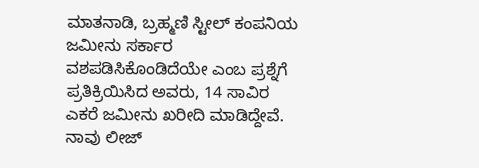ಮಾತನಾಡಿ, ಬ್ರಹ್ಮಣಿ ಸ್ಟೀಲ್ ಕಂಪನಿಯ ಜಮೀನು ಸರ್ಕಾರ ವಶಪಡಿಸಿಕೊಂಡಿದೆಯೇ ಎಂಬ ಪ್ರಶ್ನೆಗೆ ಪ್ರತಿಕ್ರಿಯಿಸಿದ ಅವರು, 14 ಸಾವಿರ ಎಕರೆ ಜಮೀನು ಖರೀದಿ ಮಾಡಿದ್ದೇವೆ. ನಾವು ಲೀಜ್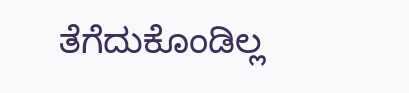ತೆಗೆದುಕೊಂಡಿಲ್ಲ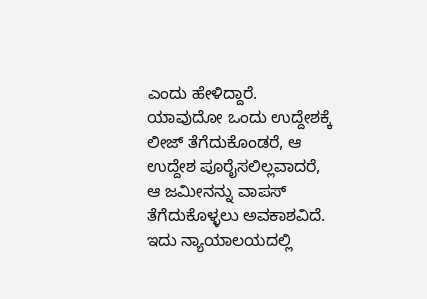ಎಂದು ಹೇಳಿದ್ದಾರೆ.
ಯಾವುದೋ ಒಂದು ಉದ್ದೇಶಕ್ಕೆ ಲೀಜ್ ತೆಗೆದುಕೊಂಡರೆ, ಆ ಉದ್ದೇಶ ಪೂರೈಸಲಿಲ್ಲವಾದರೆ, ಆ ಜಮೀನನ್ನು ವಾಪಸ್ ತೆಗೆದುಕೊಳ್ಳಲು ಅವಕಾಶವಿದೆ. ಇದು ನ್ಯಾಯಾಲಯದಲ್ಲಿ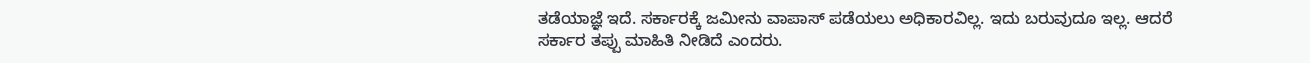ತಡೆಯಾಜ್ಞೆ ಇದೆ. ಸರ್ಕಾರಕ್ಕೆ ಜಮೀನು ವಾಪಾಸ್ ಪಡೆಯಲು ಅಧಿಕಾರವಿಲ್ಲ. ಇದು ಬರುವುದೂ ಇಲ್ಲ. ಆದರೆ ಸರ್ಕಾರ ತಪ್ಪು ಮಾಹಿತಿ ನೀಡಿದೆ ಎಂದರು.